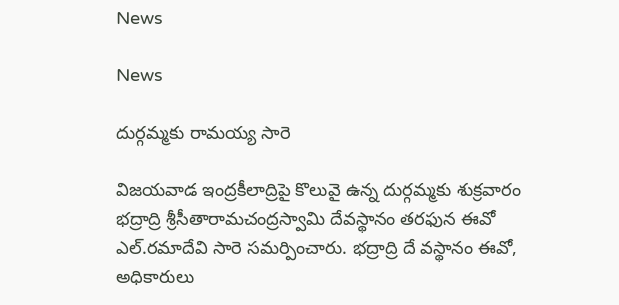News

News

దుర్గమ్మకు రామయ్య సారె

విజయవాడ ఇంద్రకీలాద్రిపై కొలువై ఉన్న దుర్గమ్మకు శుక్రవారం భద్రాద్రి శ్రీసీతారామచంద్రస్వామి దేవస్థానం తరఫున ఈవో ఎల్‌.రమాదేవి సారె సమర్పించారు. భద్రాద్రి దే వస్థానం ఈవో, అధికారులు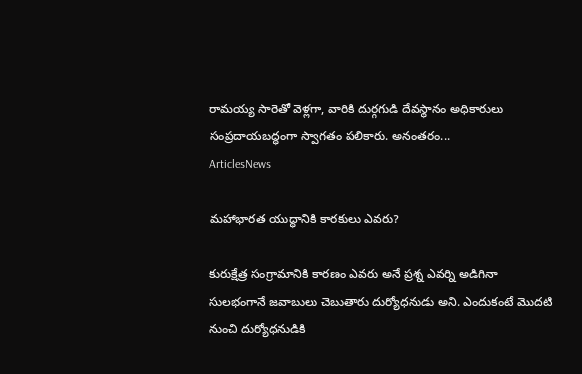రామయ్య సారెతో వెళ్లగా, వారికి దుర్గగుడి దేవస్థానం అధికారులు సంప్రదాయబద్ధంగా స్వాగతం పలికారు. అనంతరం...
ArticlesNews

మహాభారత యుద్ధానికి కారకులు ఎవరు?

కురుక్షేత్ర సంగ్రామానికి కారణం ఎవరు అనే ప్రశ్న ఎవర్ని అడిగినా సులభంగానే జవాబులు చెబుతారు దుర్యోధనుడు అని. ఎందుకంటే మొదటి నుంచి దుర్యోధనుడికి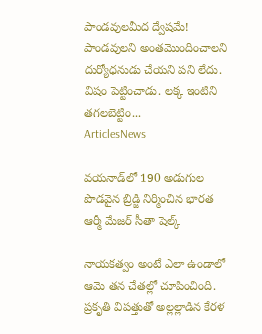పాండవులమీద ద్వేషమే! పాండవులని అంతమొందించాలని దుర్యోధనుడు చేయని పని లేదు. విషం పెట్టించాడు. లక్క ఇంటిని తగలబెట్టిం...
ArticlesNews

వయనాడ్‌లో 190 అడుగుల పొడవైన బ్రిడ్జి నిర్మించిన భారత ఆర్మీ మేజర్ సీతా షెల్క్

నాయకత్వం అంటే ఎలా ఉండాలో ఆమె తన చేతల్లో చూపించింది. ప్రకృతి విపత్తుతో అల్లల్లాడిన కేరళ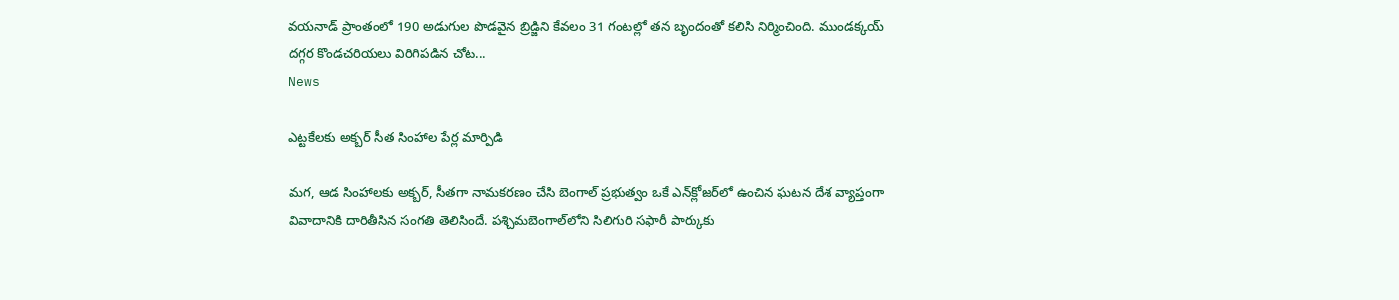వయనాడ్‌ ప్రాంతంలో 190 అడుగుల పొడవైన బ్రిడ్జిని కేవలం 31 గంటల్లో తన బృందంతో కలిసి నిర్మించింది. ముండక్కయ్ దగ్గర కొండచరియలు విరిగిపడిన చోట...
News

ఎట్టకేలకు అక్బర్ సీత సింహాల పేర్ల మార్పిడి

మగ, ఆడ సింహాలకు అక్బర్, సీతగా నామకరణం చేసి బెంగాల్ ప్రభుత్వం ఒకే ఎన్‌క్లోజర్‌లో ఉంచిన ఘటన దేశ వ్యాప్తంగా వివాదానికి దారితీసిన సంగతి తెలిసిందే. పశ్చిమబెంగాల్‌లోని సిలిగురి సఫారీ పార్కుకు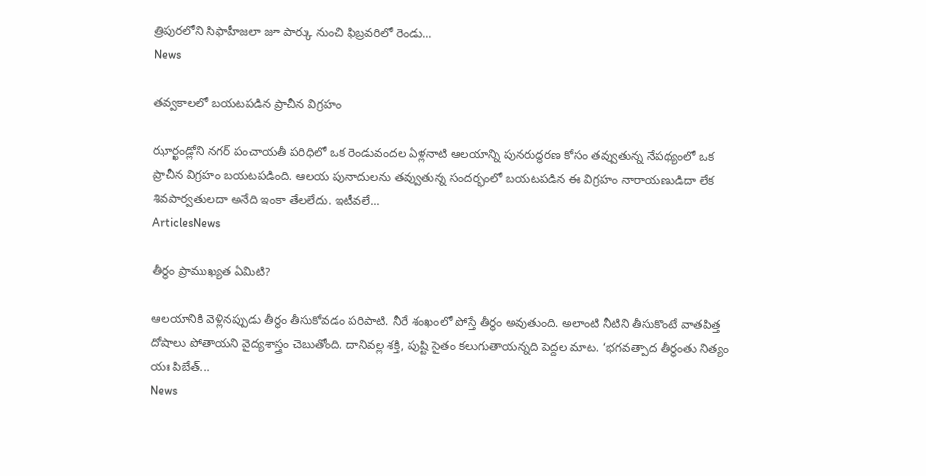త్రిపురలోని సిఫాహీజలా జూ పార్కు నుంచి ఫిబ్రవరిలో రెండు...
News

తవ్వకాలలో బయటపడిన ప్రాచీన విగ్రహం

ఝార్ఖండ్లోని నగర్ పంచాయతీ పరిధిలో ఒక రెండువందల ఏళ్లనాటి ఆలయాన్ని పునరుద్ధరణ కోసం తవ్వుతున్న నేపథ్యంలో ఒక ప్రాచీన విగ్రహం బయటపడింది. ఆలయ పునాదులను తవ్వుతున్న సందర్భంలో బయటపడిన ఈ విగ్రహం నారాయణుడిదా లేక శివపార్వతులదా అనేది ఇంకా తేలలేదు. ఇటీవలే...
ArticlesNews

తీర్థం ప్రాముఖ్యత ఏమిటి?

ఆలయానికి వెళ్లినప్పుడు తీర్థం తీసుకోవడం పరిపాటి. నీరే శంఖంలో పోస్తే తీర్థం అవుతుంది. అలాంటి నీటిని తీసుకొంటే వాతపిత్త దోషాలు పోతాయని వైద్యశాస్త్రం చెబుతోంది. దానివల్ల శక్తి, పుష్టి సైతం కలుగుతాయన్నది పెద్దల మాట. ‘భగవత్పాద తీర్థంతు నిత్యం యః పిబేత్‌...
News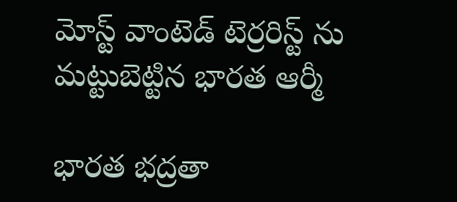మోస్ట్ వాంటెడ్ టెర్రరిస్ట్ ను మట్టుబెట్టిన భారత ఆర్మీ

భారత భద్రతా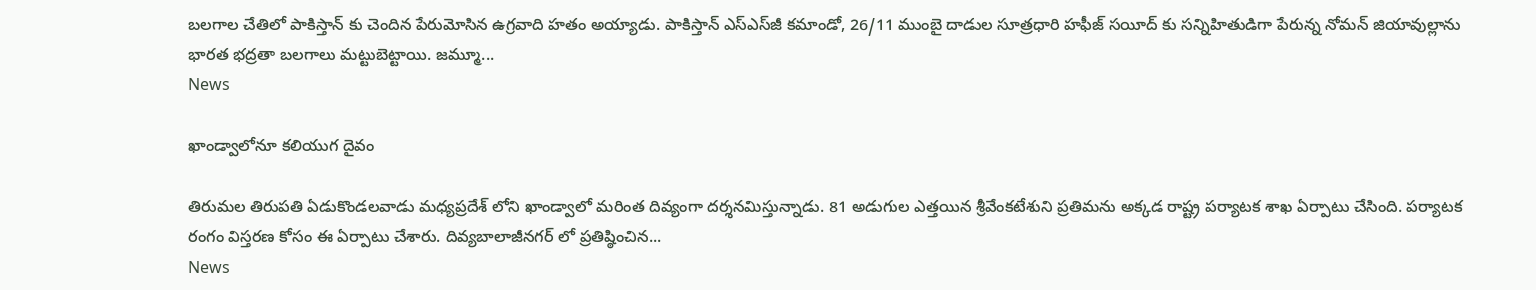బలగాల చేతిలో పాకిస్తాన్ కు చెందిన పేరుమోసిన ఉగ్రవాది హతం అయ్యాడు. పాకిస్తాన్ ఎస్ఎస్‌జీ కమాండో, 26/11 ముంబై దాడుల సూత్రధారి హఫీజ్ సయీద్ కు సన్నిహితుడిగా పేరున్న నోమన్ జియావుల్లాను భారత భద్రతా బలగాలు మట్టుబెట్టాయి. జమ్మూ...
News

ఖాండ్వాలోనూ కలియుగ దైవం

తిరుమల తిరుపతి ఏడుకొండలవాడు మధ్యప్రదేశ్ లోని ఖాండ్వాలో మరింత దివ్యంగా దర్శనమిస్తున్నాడు. 81 అడుగుల ఎత్తయిన శ్రీవేంకటేశుని ప్రతిమను అక్కడ రాష్ట్ర పర్యాటక శాఖ ఏర్పాటు చేసింది. పర్యాటక రంగం విస్తరణ కోసం ఈ ఏర్పాటు చేశారు. దివ్యబాలాజీనగర్ లో ప్రతిష్ఠించిన...
News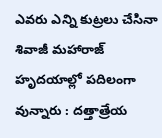ఎవరు ఎన్ని కుట్రలు చేసినా శివాజీ మహారాజ్ హృదయాల్లో పదిలంగా వున్నారు : దత్తాత్రేయ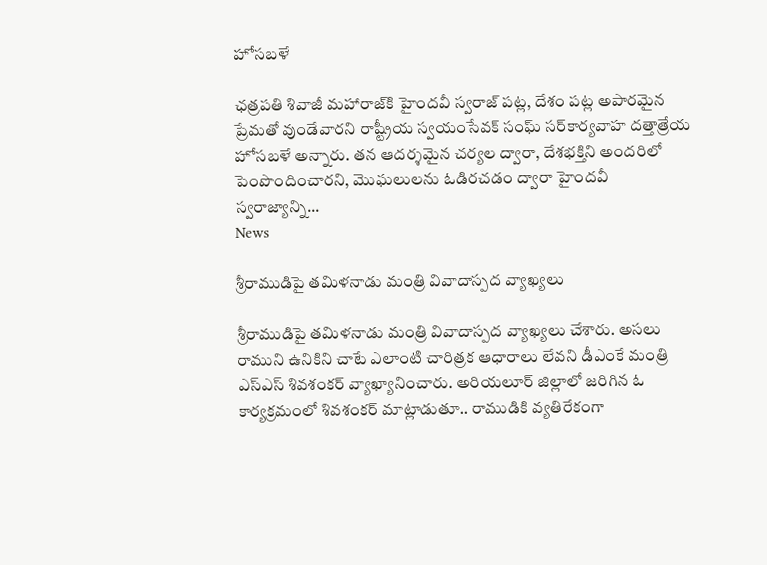హోసబళే

ఛత్రపతి శివాజీ మహారాజ్‌కి హైందవీ స్వరాజ్‌ పట్ల, దేశం పట్ల అపారమైన ప్రేమతో వుండేవారని రాష్ట్రీయ స్వయంసేవక్‌ సంఘ్ సర్‌కార్యవాహ దత్తాత్రేయ హోసబళే అన్నారు. తన ఆదర్శమైన చర్యల ద్వారా, దేశభక్తిని అందరిలో పెంపొందించారని, మొఘలులను ఓడిరచడం ద్వారా హైందవీ స్వరాజ్యాన్ని...
News

శ్రీరాముడిపై తమిళనాడు మంత్రి వివాదాస్పద వ్యాఖ్యలు

శ్రీరాముడిపై తమిళనాడు మంత్రి వివాదాస్పద వ్యాఖ్యలు చేశారు. అసలు రాముని ఉనికిని చాటే ఎలాంటి చారిత్రక ఆధారాలు లేవని డీఎంకే మంత్రి ఎస్‌ఎస్‌ శివశంకర్‌ వ్యాఖ్యానించారు. అరియలూర్‌ జిల్లాలో జరిగిన ఓ కార్యక్రమంలో శివశంకర్ మాట్లాడుతూ.. రాముడికి వ్యతిరేకంగా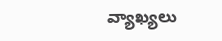వ్యాఖ్యలు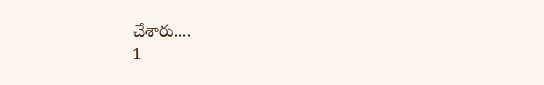చేశారు....
1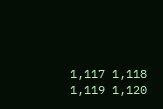1,117 1,118 1,119 1,120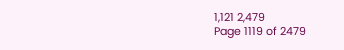1,121 2,479
Page 1119 of 2479